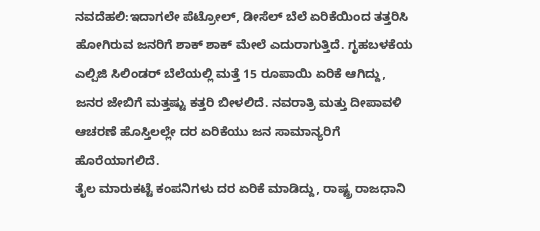ನವದೆಹಲಿ:ಇದಾಗಲೇ ಪೆಟ್ರೋಲ್‌, ಡೀಸೆಲ್‌ ಬೆಲೆ ಏರಿಕೆಯಿಂದ ತತ್ತರಿಸಿ ಹೋಗಿರುವ ಜನರಿಗೆ ಶಾಕ್ ಶಾಕ್ ಮೇಲೆ ಎದುರಾಗುತ್ತಿದೆ. ಗೃಹಬಳಕೆಯ ಎಲ್ಪಿಜಿ ಸಿಲಿಂಡರ್ ಬೆಲೆಯಲ್ಲಿ ಮತ್ತೆ 15 ರೂಪಾಯಿ ಏರಿಕೆ ಆಗಿದ್ದು, ಜನರ ಜೇಬಿಗೆ ಮತ್ತಷ್ಟು ಕತ್ತರಿ ಬೀಳಲಿದೆ. ನವರಾತ್ರಿ ಮತ್ತು ದೀಪಾವಳಿ ಆಚರಣೆ ಹೊಸ್ತಿಲಲ್ಲೇ ದರ ಏರಿಕೆಯು ಜನ ಸಾಮಾನ್ಯರಿಗೆ ಹೊರೆಯಾಗಲಿದೆ.
ತೈಲ ಮಾರುಕಟ್ಟೆ ಕಂಪನಿಗಳು ದರ ಏರಿಕೆ ಮಾಡಿದ್ದು, ರಾಷ್ಟ್ರ ರಾಜಧಾನಿ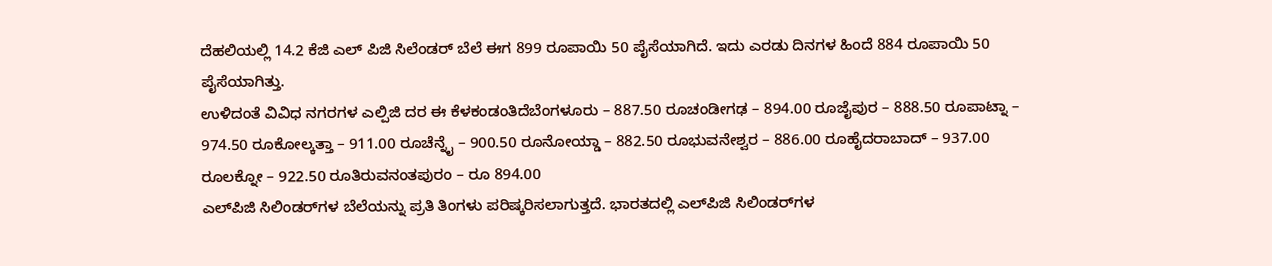ದೆಹಲಿಯಲ್ಲಿ 14.2 ಕೆಜಿ ಎಲ್ ಪಿಜಿ ಸಿಲೆಂಡರ್ ಬೆಲೆ ಈಗ 899 ರೂಪಾಯಿ 50 ಪೈಸೆಯಾಗಿದೆ. ಇದು ಎರಡು ದಿನಗಳ ಹಿಂದೆ 884 ರೂಪಾಯಿ 50 ಪೈಸೆಯಾಗಿತ್ತು.
ಉಳಿದಂತೆ ವಿವಿಧ ನಗರಗಳ ಎಲ್ಪಿಜಿ ದರ ಈ ಕೆಳಕಂಡಂತಿದೆಬೆಂಗಳೂರು – 887.50 ರೂಚಂಡೀಗಢ – 894.00 ರೂಜೈಪುರ – 888.50 ರೂಪಾಟ್ನಾ – 974.50 ರೂಕೋಲ್ಕತ್ತಾ – 911.00 ರೂಚೆನ್ನೈ – 900.50 ರೂನೋಯ್ಡಾ – 882.50 ರೂಭುವನೇಶ್ವರ – 886.00 ರೂಹೈದರಾಬಾದ್ – 937.00 ರೂಲಕ್ನೋ – 922.50 ರೂತಿರುವನಂತಪುರಂ – ರೂ 894.00
ಎಲ್‌ಪಿಜಿ ಸಿಲಿಂಡರ್‌ಗಳ ಬೆಲೆಯನ್ನು ಪ್ರತಿ ತಿಂಗಳು ಪರಿಷ್ಕರಿಸಲಾಗುತ್ತದೆ. ಭಾರತದಲ್ಲಿ ಎಲ್‌ಪಿಜಿ ಸಿಲಿಂಡರ್‌ಗಳ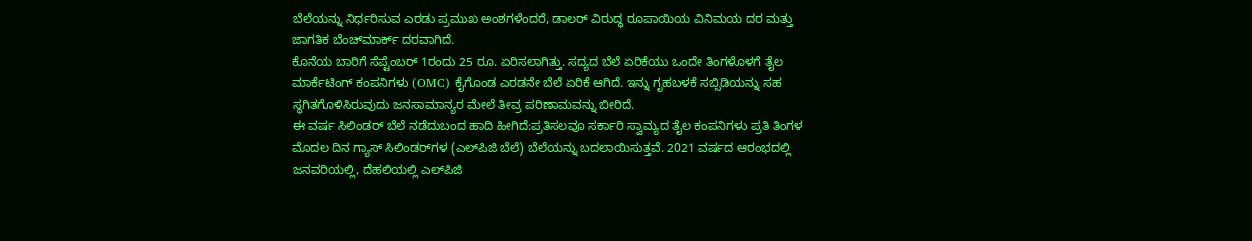ಬೆಲೆಯನ್ನು ನಿರ್ಧರಿಸುವ ಎರಡು ಪ್ರಮುಖ ಅಂಶಗಳೆಂದರೆ, ಡಾಲರ್‌ ವಿರುದ್ಧ ರೂಪಾಯಿಯ ವಿನಿಮಯ ದರ ಮತ್ತು ಜಾಗತಿಕ ಬೆಂಚ್‌ಮಾರ್ಕ್ ದರವಾಗಿದೆ.
ಕೊನೆಯ ಬಾರಿಗೆ ಸೆಪ್ಟೆಂಬರ್ 1ರಂದು 25 ರೂ. ಏರಿಸಲಾಗಿತ್ತು. ಸದ್ಯದ ಬೆಲೆ ಏರಿಕೆಯು ಒಂದೇ ತಿಂಗಳೊಳಗೆ ತೈಲ ಮಾರ್ಕೆಟಿಂಗ್ ಕಂಪನಿಗಳು (OMC) ಕೈಗೊಂಡ ಎರಡನೇ ಬೆಲೆ ಏರಿಕೆ ಆಗಿದೆ. ಇನ್ನು ಗೃಹಬಳಕೆ ಸಬ್ಸಿಡಿಯನ್ನು ಸಹ ಸ್ಥಗಿತಗೊಳಿಸಿರುವುದು ಜನಸಾಮಾನ್ಯರ ಮೇಲೆ ತೀವ್ರ ಪರಿಣಾಮವನ್ನು ಬೀರಿದೆ.
ಈ ವರ್ಷ ಸಿಲಿಂಡರ್‌ ಬೆಲೆ ನಡೆದುಬಂದ ಹಾದಿ ಹೀಗಿದೆ:ಪ್ರತಿಸಲವೂ ಸರ್ಕಾರಿ ಸ್ವಾಮ್ಯದ ತೈಲ ಕಂಪನಿಗಳು ಪ್ರತಿ ತಿಂಗಳ ಮೊದಲ ದಿನ ಗ್ಯಾಸ್ ಸಿಲಿಂಡರ್‌ಗಳ (ಎಲ್‌ಪಿಜಿ ಬೆಲೆ) ಬೆಲೆಯನ್ನು ಬದಲಾಯಿಸುತ್ತವೆ. 2021 ವರ್ಷದ ಆರಂಭದಲ್ಲಿ ಜನವರಿಯಲ್ಲಿ, ದೆಹಲಿಯಲ್ಲಿ ಎಲ್‌ಪಿಜಿ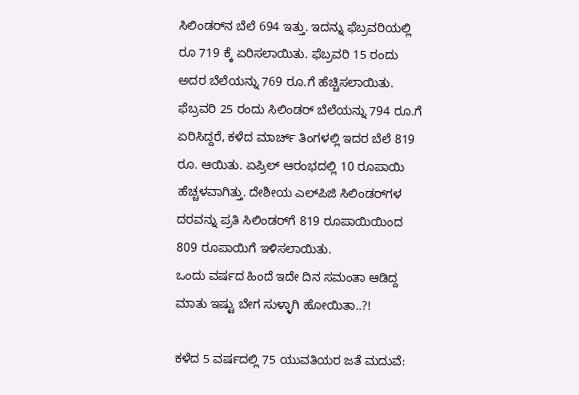ಸಿಲಿಂಡರ್‌ನ ಬೆಲೆ 694 ಇತ್ತು. ಇದನ್ನು ಫೆಬ್ರವರಿಯಲ್ಲಿ ರೂ 719 ಕ್ಕೆ ಏರಿಸಲಾಯಿತು. ಫೆಬ್ರವರಿ 15 ರಂದು ಅದರ ಬೆಲೆಯನ್ನು 769 ರೂ.ಗೆ ಹೆಚ್ಚಿಸಲಾಯಿತು.
ಫೆಬ್ರವರಿ 25 ರಂದು ಸಿಲಿಂಡರ್ ಬೆಲೆಯನ್ನು 794 ರೂ.ಗೆ ಏರಿಸಿದ್ದರೆ, ಕಳೆದ ಮಾರ್ಚ್ ತಿಂಗಳಲ್ಲಿ ಇದರ ಬೆಲೆ 819 ರೂ. ಆಯಿತು. ಏಪ್ರಿಲ್ ಆರಂಭದಲ್ಲಿ 10 ರೂಪಾಯಿ ಹೆಚ್ಚಳವಾಗಿತ್ತು. ದೇಶೀಯ ಎಲ್‌ಪಿಜಿ ಸಿಲಿಂಡರ್‌ಗಳ ದರವನ್ನು ಪ್ರತಿ ಸಿಲಿಂಡರ್‌ಗೆ 819 ರೂಪಾಯಿಯಿಂದ 809 ರೂಪಾಯಿಗೆ ಇಳಿಸಲಾಯಿತು.
ಒಂದು ವರ್ಷದ ಹಿಂದೆ ಇದೇ ದಿನ ಸಮಂತಾ ಆಡಿದ್ದ ಮಾತು ಇಷ್ಟು ಬೇಗ ಸುಳ್ಳಾಗಿ ಹೋಯಿತಾ..?!

ಕಳೆದ 5 ವರ್ಷದಲ್ಲಿ 75 ಯುವತಿಯರ ಜತೆ ಮದುವೆ: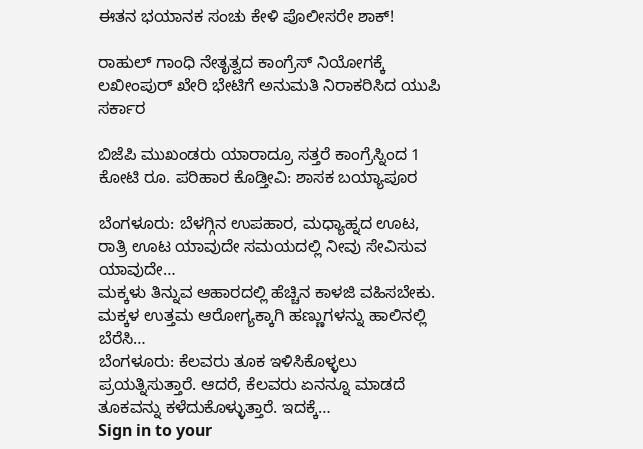ಈತನ ಭಯಾನಕ ಸಂಚು ಕೇಳಿ ಪೊಲೀಸರೇ ಶಾಕ್!

ರಾಹುಲ್ ಗಾಂಧಿ ನೇತೃತ್ವದ ಕಾಂಗ್ರೆಸ್ ನಿಯೋಗಕ್ಕೆ ಲಖೀಂಪುರ್ ಖೇರಿ ಭೇಟಿಗೆ ಅನುಮತಿ ನಿರಾಕರಿಸಿದ ಯುಪಿ ಸರ್ಕಾರ

ಬಿಜೆಪಿ ಮುಖಂಡರು ಯಾರಾದ್ರೂ ಸತ್ತರೆ ಕಾಂಗ್ರೆಸ್ನಿಂದ 1 ಕೋಟಿ ರೂ. ಪರಿಹಾರ ಕೊಡ್ತೀವಿ: ಶಾಸಕ ಬಯ್ಯಾಪೂರ

ಬೆಂಗಳೂರು: ಬೆಳಗ್ಗಿನ ಉಪಹಾರ, ಮಧ್ಯಾಹ್ನದ ಊಟ, ರಾತ್ರಿ ಊಟ ಯಾವುದೇ ಸಮಯದಲ್ಲಿ ನೀವು ಸೇವಿಸುವ ಯಾವುದೇ…
ಮಕ್ಕಳು ತಿನ್ನುವ ಆಹಾರದಲ್ಲಿ ಹೆಚ್ಚಿನ ಕಾಳಜಿ ವಹಿಸಬೇಕು. ಮಕ್ಕಳ ಉತ್ತಮ ಆರೋಗ್ಯಕ್ಕಾಗಿ ಹಣ್ಣುಗಳನ್ನು ಹಾಲಿನಲ್ಲಿ ಬೆರೆಸಿ…
ಬೆಂಗಳೂರು: ಕೆಲವರು ತೂಕ ಇಳಿಸಿಕೊಳ್ಳಲು ಪ್ರಯತ್ನಿಸುತ್ತಾರೆ. ಆದರೆ, ಕೆಲವರು ಏನನ್ನೂ ಮಾಡದೆ ತೂಕವನ್ನು ಕಳೆದುಕೊಳ್ಳುತ್ತಾರೆ. ಇದಕ್ಕೆ…
Sign in to your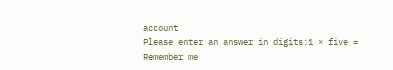account
Please enter an answer in digits:1 × five =
Remember me